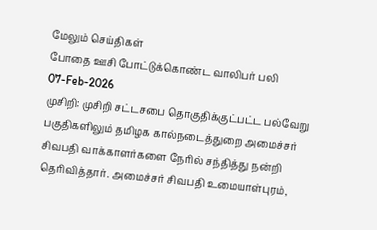மேலும் செய்திகள்
போதை ஊசி போட்டுக்கொண்ட வாலிபர் பலி
07-Feb-2026
முசிறி: முசிறி சட்டசபை தொகுதிக்குட்பட்ட பல்வேறு பகுதிகளிலும் தமிழக கால்நடைத்துறை அமைச்சர் சிவபதி வாக்காளர்களை நேரில் சந்தித்து நன்றி தெரிவித்தார். அமைச்சர் சிவபதி உமையாள்புரம்,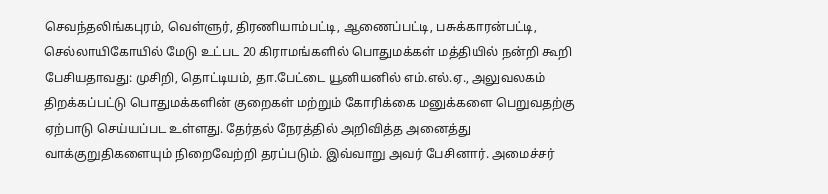செவந்தலிங்கபுரம், வெள்ளுர், திரணியாம்பட்டி, ஆணைப்பட்டி, பசுக்காரன்பட்டி, செல்லாயிகோயில் மேடு உட்பட 20 கிராமங்களில் பொதுமக்கள் மத்தியில் நன்றி கூறி பேசியதாவது: முசிறி, தொட்டியம், தா.பேட்டை யூனியனில் எம்.எல்.ஏ., அலுவலகம் திறக்கப்பட்டு பொதுமக்களின் குறைகள் மற்றும் கோரிக்கை மனுக்களை பெறுவதற்கு ஏற்பாடு செய்யப்பட உள்ளது. தேர்தல் நேரத்தில் அறிவித்த அனைத்து வாக்குறுதிகளையும் நிறைவேற்றி தரப்படும். இவ்வாறு அவர் பேசினார். அமைச்சர்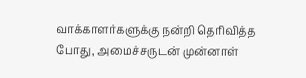வாக்காளர்களுக்கு நன்றி தெரிவித்த போது, அமைச்சருடன் முன்னாள்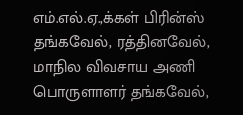எம்.எல்.ஏ.,க்கள் பிரின்ஸ் தங்கவேல், ரத்தினவேல், மாநில விவசாய அணி பொருளாளர் தங்கவேல்,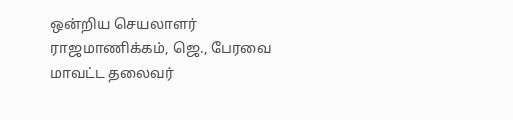ஒன்றிய செயலாளர் ராஜமாணிக்கம், ஜெ., பேரவை மாவட்ட தலைவர்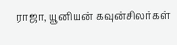ராஜா, யூனியன் கவுன்சிலர்கள்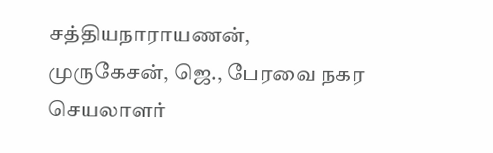சத்தியநாராயணன், முருகேசன், ஜெ., பேரவை நகர செயலாளர்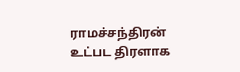ராமச்சந்திரன் உட்பட திரளாக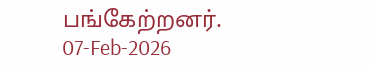பங்கேற்றனர்.
07-Feb-2026